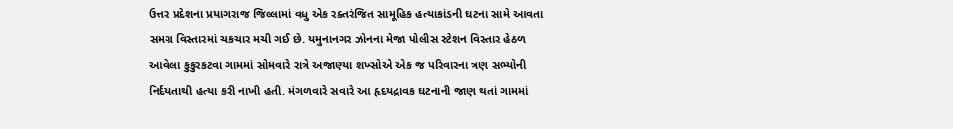ઉત્તર પ્રદેશના પ્રયાગરાજ જિલ્લામાં વધુ એક રક્તરંજિત સામૂહિક હત્યાકાંડની ઘટના સામે આવતા સમગ્ર વિસ્તારમાં ચકચાર મચી ગઈ છે. યમુનાનગર ઝોનના મેજા પોલીસ સ્ટેશન વિસ્તાર હેઠળ આવેલા કુકુરકટવા ગામમાં સોમવારે રાત્રે અજાણ્યા શખ્સોએ એક જ પરિવારના ત્રણ સભ્યોની નિર્દયતાથી હત્યા કરી નાખી હતી. મંગળવારે સવારે આ હૃદયદ્રાવક ઘટનાની જાણ થતાં ગામમાં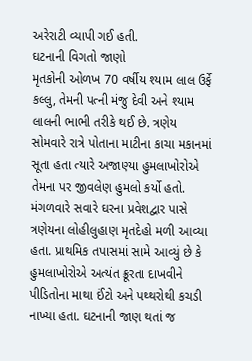અરેરાટી વ્યાપી ગઈ હતી.
ઘટનાની વિગતો જાણો
મૃતકોની ઓળખ 70 વર્ષીય શ્યામ લાલ ઉર્ફે કલ્લુ, તેમની પત્ની મંજુ દેવી અને શ્યામ લાલની ભાભી તરીકે થઈ છે. ત્રણેય સોમવારે રાત્રે પોતાના માટીના કાચા મકાનમાં સૂતા હતા ત્યારે અજાણ્યા હુમલાખોરોએ તેમના પર જીવલેણ હુમલો કર્યો હતો.
મંગળવારે સવારે ઘરના પ્રવેશદ્વાર પાસે ત્રણેયના લોહીલુહાણ મૃતદેહો મળી આવ્યા હતા. પ્રાથમિક તપાસમાં સામે આવ્યું છે કે હુમલાખોરોએ અત્યંત ક્રૂરતા દાખવીને પીડિતોના માથા ઈંટો અને પથ્થરોથી કચડી નાખ્યા હતા. ઘટનાની જાણ થતાં જ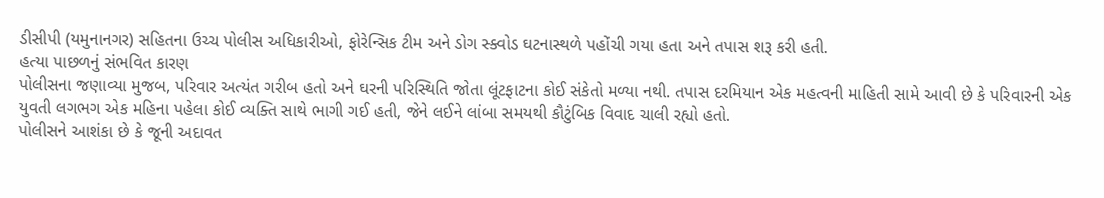ડીસીપી (યમુનાનગર) સહિતના ઉચ્ચ પોલીસ અધિકારીઓ, ફોરેન્સિક ટીમ અને ડોગ સ્ક્વોડ ઘટનાસ્થળે પહોંચી ગયા હતા અને તપાસ શરૂ કરી હતી.
હત્યા પાછળનું સંભવિત કારણ
પોલીસના જણાવ્યા મુજબ, પરિવાર અત્યંત ગરીબ હતો અને ઘરની પરિસ્થિતિ જોતા લૂંટફાટના કોઈ સંકેતો મળ્યા નથી. તપાસ દરમિયાન એક મહત્વની માહિતી સામે આવી છે કે પરિવારની એક યુવતી લગભગ એક મહિના પહેલા કોઈ વ્યક્તિ સાથે ભાગી ગઈ હતી, જેને લઈને લાંબા સમયથી કૌટુંબિક વિવાદ ચાલી રહ્યો હતો.
પોલીસને આશંકા છે કે જૂની અદાવત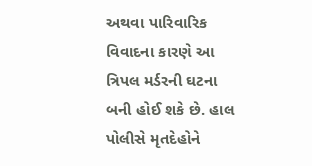અથવા પારિવારિક વિવાદના કારણે આ ત્રિપલ મર્ડરની ઘટના બની હોઈ શકે છે. હાલ પોલીસે મૃતદેહોને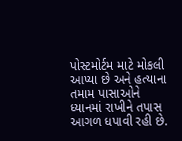પોસ્ટમોર્ટમ માટે મોકલી આપ્યા છે અને હત્યાના તમામ પાસાઓને ધ્યાનમાં રાખીને તપાસ આગળ ધપાવી રહી છે.